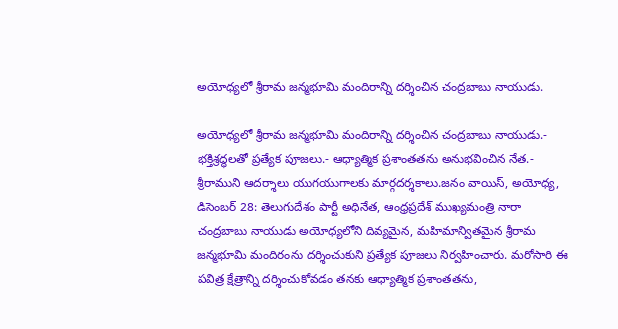అయోధ్యలో శ్రీరామ జన్మభూమి మందిరాన్ని దర్శించిన చంద్రబాబు నాయుడు.

అయోధ్యలో శ్రీరామ జన్మభూమి మందిరాన్ని దర్శించిన చంద్రబాబు నాయుడు.- భక్తిశ్రద్ధలతో ప్రత్యేక పూజలు.- ఆధ్యాత్మిక ప్రశాంతతను అనుభవించిన నేత.- శ్రీరాముని ఆదర్శాలు యుగయుగాలకు మార్గదర్శకాలు.జనం వాయిస్, అయోధ్య, డిసెంబర్ 28: తెలుగుదేశం పార్టీ అధినేత, ఆంధ్రప్రదేశ్ ముఖ్యమంత్రి నారా చంద్రబాబు నాయుడు అయోధ్యలోని దివ్యమైన, మహిమాన్వితమైన శ్రీరామ జన్మభూమి మందిరంను దర్శించుకుని ప్రత్యేక పూజలు నిర్వహించారు. మరోసారి ఈ పవిత్ర క్షేత్రాన్ని దర్శించుకోవడం తనకు ఆధ్యాత్మిక ప్రశాంతతను,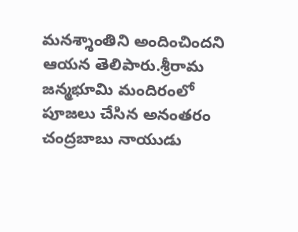మనశ్శాంతిని అందించిందని ఆయన తెలిపారు.శ్రీరామ జన్మభూమి మందిరంలో పూజలు చేసిన అనంతరం చంద్రబాబు నాయుడు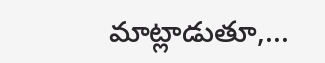మాట్లాడుతూ,...